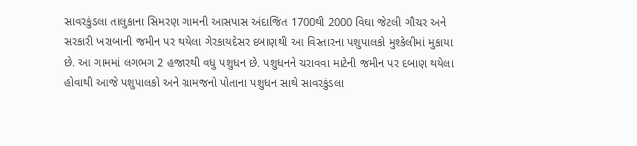સાવરકુંડલા તાલુકાના સિમરણ ગામની આસપાસ અંદાજિત 1700થી 2000 વિઘા જેટલી ગૌચર અને સરકારી ખરાબાની જમીન પર થયેલા ગેરકાયદેસર દબાણથી આ વિસ્તારના પશુપાલકો મુશ્કેલીમાં મુકાયા છે. આ ગામમાં લગભગ 2 હજારથી વધુ પશુધન છે. પશુધનને ચરાવવા માટેની જમીન પર દબાણ થયેલા હોવાથી આજે પશુપાલકો અને ગ્રામજનો પોતાના પશુધન સાથે સાવરકુંડલા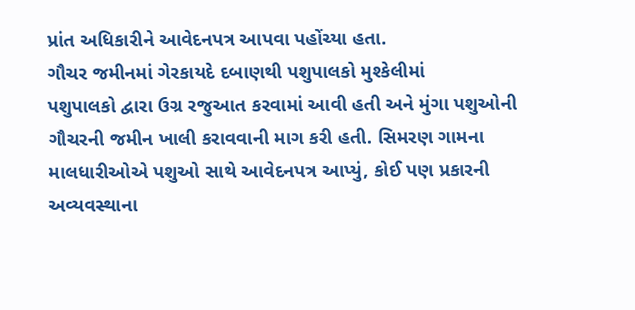પ્રાંત અધિકારીને આવેદનપત્ર આપવા પહોંચ્યા હતા.
ગૌચર જમીનમાં ગેરકાયદે દબાણથી પશુપાલકો મુશ્કેલીમાં
પશુપાલકો દ્વારા ઉગ્ર રજુઆત કરવામાં આવી હતી અને મુંગા પશુઓની ગૌચરની જમીન ખાલી કરાવવાની માગ કરી હતી. સિમરણ ગામના માલધારીઓએ પશુઓ સાથે આવેદનપત્ર આપ્યું, કોઈ પણ પ્રકારની અવ્યવસ્થાના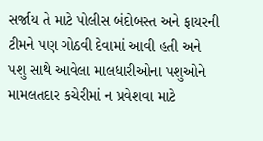સર્જાય તે માટે પોલીસ બંદોબસ્ત અને ફાયરની ટીમને પણ ગોઠવી દેવામાં આવી હતી અને પશુ સાથે આવેલા માલધારીઓના પશુઓને મામલતદાર કચેરીમાં ન પ્રવેશવા માટે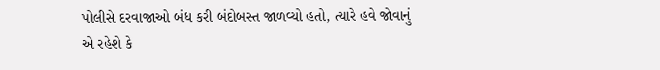પોલીસે દરવાજાઓ બંધ કરી બંદોબસ્ત જાળવ્યો હતો, ત્યારે હવે જોવાનું એ રહેશે કે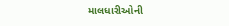માલધારીઓની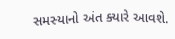સમસ્યાનો અંત ક્યારે આવશે.